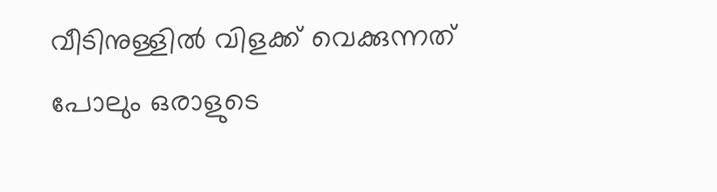വീടിനുള്ളില്‍ വിളക്ക് വെക്കുന്നത് പോലും ഒരാളുടെ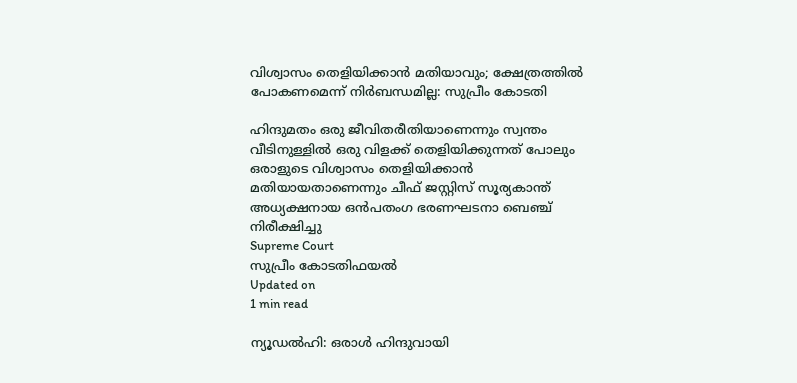വിശ്വാസം തെളിയിക്കാന്‍ മതിയാവും; ക്ഷേത്രത്തില്‍ പോകണമെന്ന് നിര്‍ബന്ധമില്ല: സുപ്രീം കോടതി

ഹിന്ദുമതം ഒരു ജീവിതരീതിയാണെന്നും സ്വന്തം വീടിനുള്ളില്‍ ഒരു വിളക്ക് തെളിയിക്കുന്നത് പോലും ഒരാളുടെ വിശ്വാസം തെളിയിക്കാന്‍ മതിയായതാണെന്നും ചീഫ് ജസ്റ്റിസ് സൂര്യകാന്ത് അധ്യക്ഷനായ ഒന്‍പതംഗ ഭരണഘടനാ ബെഞ്ച് നിരീക്ഷിച്ചു
Supreme Court
സുപ്രീം കോടതിഫയല്‍
Updated on
1 min read

ന്യൂഡല്‍ഹി: ഒരാള്‍ ഹിന്ദുവായി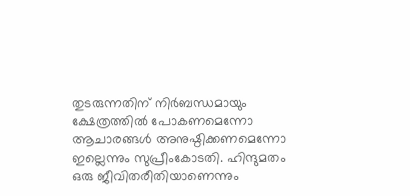തുടരുന്നതിന് നിര്‍ബന്ധമായും ക്ഷേത്രത്തില്‍ പോകണമെന്നോ ആചാരങ്ങള്‍ അനുഷ്ഠിക്കണമെന്നോ ഇല്ലെന്നും സുപ്രീംകോടതി. ഹിന്ദുമതം ഒരു ജീവിതരീതിയാണെന്നും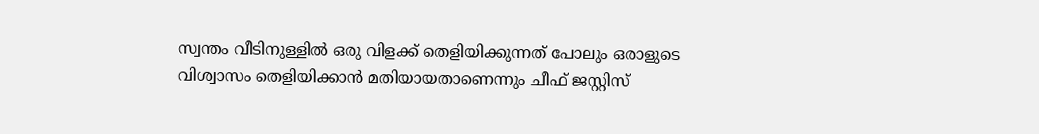സ്വന്തം വീടിനുള്ളില്‍ ഒരു വിളക്ക് തെളിയിക്കുന്നത് പോലും ഒരാളുടെ വിശ്വാസം തെളിയിക്കാന്‍ മതിയായതാണെന്നും ചീഫ് ജസ്റ്റിസ്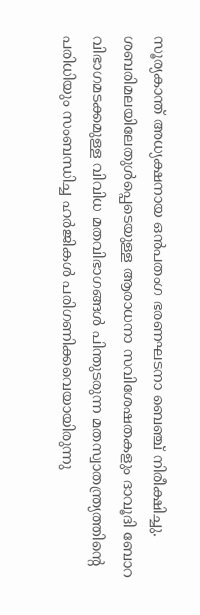സൂര്യകാന്ത് അധ്യക്ഷനായ ഒന്‍പതംഗ ഭരണഘടനാ ബെഞ്ച് നിരീക്ഷിച്ചു. ശബരിമലയിലേതുള്‍പ്പെടെയുള്ള ആരാധനാ സവിശേഷതകളും ദാവൂദി ബോറ വിഭാഗമടക്കമുള്ള വിവിധ മതവിഭാഗങ്ങള്‍ പിന്തുടരുന്ന മതസ്വാതന്ത്ര്യത്തിന്റെ പരിധിയും സംബന്ധിച്ച ഹര്‍ജികള്‍ പരിഗണിക്കവെയായിരുന്നു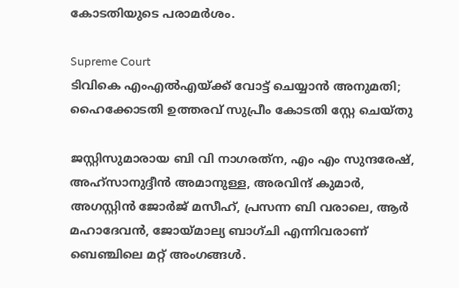കോടതിയുടെ പരാമര്‍ശം.

Supreme Court
ടിവികെ എംഎൽഎയ്ക്ക് വോട്ട് ചെയ്യാൻ അനുമതി; ഹൈക്കോടതി ഉത്തരവ് സുപ്രീം കോടതി സ്റ്റേ ചെയ്തു

ജസ്റ്റിസുമാരായ ബി വി നാഗരത്‌ന, എം എം സുന്ദരേഷ്, അഹ്സാനുദ്ദീന്‍ അമാനുള്ള, അരവിന്ദ് കുമാര്‍, അഗസ്റ്റിന്‍ ജോര്‍ജ് മസീഹ്, പ്രസന്ന ബി വരാലെ, ആര്‍ മഹാദേവന്‍, ജോയ്മാല്യ ബാഗ്ചി എന്നിവരാണ് ബെഞ്ചിലെ മറ്റ് അംഗങ്ങള്‍.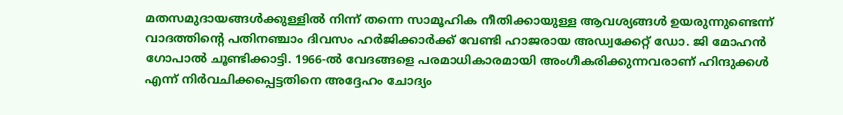മതസമുദായങ്ങള്‍ക്കുള്ളില്‍ നിന്ന് തന്നെ സാമൂഹിക നീതിക്കായുള്ള ആവശ്യങ്ങള്‍ ഉയരുന്നുണ്ടെന്ന് വാദത്തിന്റെ പതിനഞ്ചാം ദിവസം ഹര്‍ജിക്കാര്‍ക്ക് വേണ്ടി ഹാജരായ അഡ്വക്കേറ്റ് ഡോ. ജി മോഹന്‍ ഗോപാല്‍ ചൂണ്ടിക്കാട്ടി. 1966-ല്‍ വേദങ്ങളെ പരമാധികാരമായി അംഗീകരിക്കുന്നവരാണ് ഹിന്ദുക്കള്‍ എന്ന് നിര്‍വചിക്കപ്പെട്ടതിനെ അദ്ദേഹം ചോദ്യം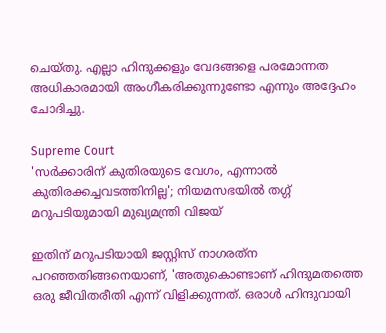ചെയ്തു. എല്ലാ ഹിന്ദുക്കളും വേദങ്ങളെ പരമോന്നത അധികാരമായി അംഗീകരിക്കുന്നുണ്ടോ എന്നും അദ്ദേഹം ചോദിച്ചു.

Supreme Court
'സര്‍ക്കാരിന് കുതിരയുടെ വേഗം, എന്നാല്‍ കുതിരക്കച്ചവടത്തിനില്ല'; നിയമസഭയില്‍ തഗ്ഗ് മറുപടിയുമായി മുഖ്യമന്ത്രി വിജയ്

ഇതിന് മറുപടിയായി ജസ്റ്റിസ് നാഗരത്‌ന പറഞ്ഞതിങ്ങനെയാണ്, 'അതുകൊണ്ടാണ് ഹിന്ദുമതത്തെ ഒരു ജീവിതരീതി എന്ന് വിളിക്കുന്നത്. ഒരാള്‍ ഹിന്ദുവായി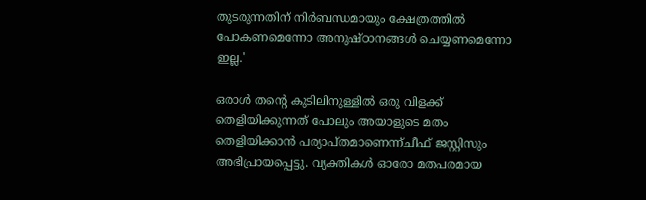തുടരുന്നതിന് നിര്‍ബന്ധമായും ക്ഷേത്രത്തില്‍ പോകണമെന്നോ അനുഷ്ഠാനങ്ങള്‍ ചെയ്യണമെന്നോ ഇല്ല.'

ഒരാള്‍ തന്റെ കുടിലിനുള്ളില്‍ ഒരു വിളക്ക് തെളിയിക്കുന്നത് പോലും അയാളുടെ മതം തെളിയിക്കാന്‍ പര്യാപ്തമാണെന്ന്ചീഫ് ജസ്റ്റിസും അഭിപ്രായപ്പെട്ടു. വ്യക്തികള്‍ ഓരോ മതപരമായ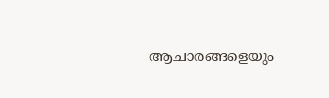ആചാരങ്ങളെയും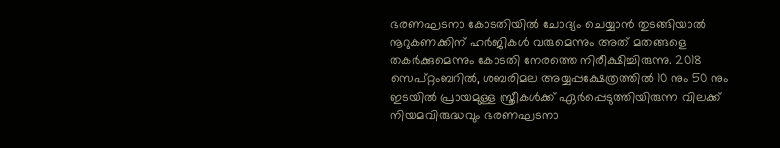ഭരണഘടനാ കോടതിയില്‍ ചോദ്യം ചെയ്യാന്‍ തുടങ്ങിയാല്‍ നൂറുകണക്കിന് ഹര്‍ജികള്‍ വരുമെന്നും അത് മതങ്ങളെ തകര്‍ക്കുമെന്നും കോടതി നേരത്തെ നിരീക്ഷിച്ചിരുന്നു. 2018 സെപ്റ്റംബറില്‍, ശബരിമല അയ്യപ്പക്ഷേത്രത്തില്‍ 10 നും 50 നും ഇടയില്‍ പ്രായമുള്ള സ്ത്രീകള്‍ക്ക് ഏര്‍പ്പെടുത്തിയിരുന്ന വിലക്ക് നിയമവിരുദ്ധവും ഭരണഘടനാ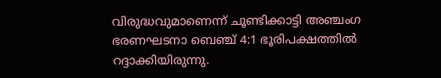വിരുദ്ധവുമാണെന്ന് ചൂണ്ടിക്കാട്ടി അഞ്ചംഗ ഭരണഘടനാ ബെഞ്ച് 4:1 ഭൂരിപക്ഷത്തില്‍ റദ്ദാക്കിയിരുന്നു.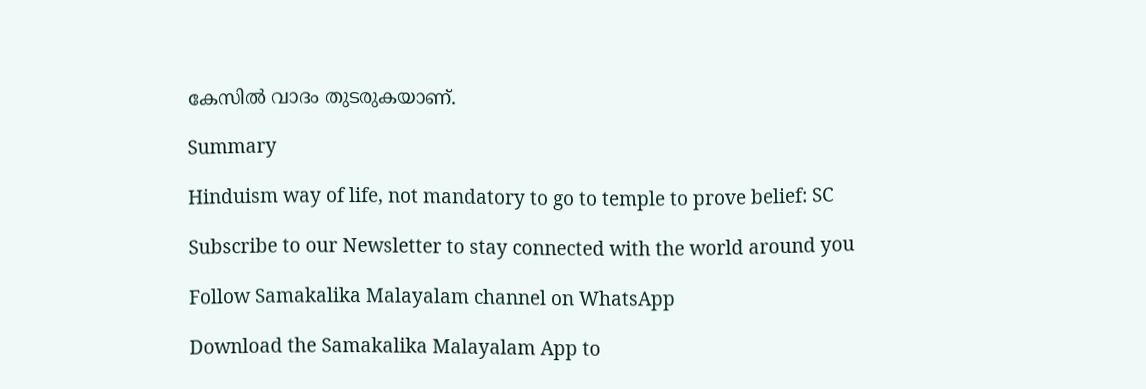കേസില്‍ വാദം തുടരുകയാണ്.

Summary

Hinduism way of life, not mandatory to go to temple to prove belief: SC

Subscribe to our Newsletter to stay connected with the world around you

Follow Samakalika Malayalam channel on WhatsApp

Download the Samakalika Malayalam App to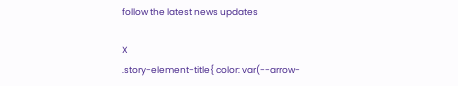follow the latest news updates

X
.story-element-title{ color: var(--arrow-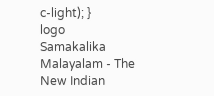c-light); }
logo
Samakalika Malayalam - The New Indian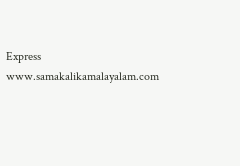Express
www.samakalikamalayalam.com